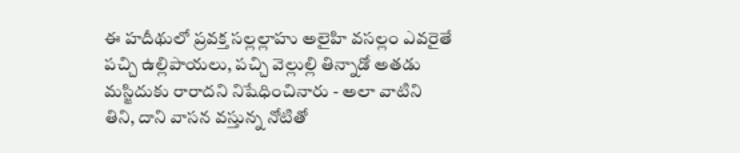ఈ హదీథులో ప్రవక్త సల్లల్లాహు అలైహి వసల్లం ఎవరైతే పచ్చి ఉల్లిపాయలు, పచ్చి వెల్లుల్లి తిన్నాడో అతడు మస్జిదుకు రారాదని నిషేధించినారు - అలా వాటిని తిని, దాని వాసన వస్తున్న నోటితో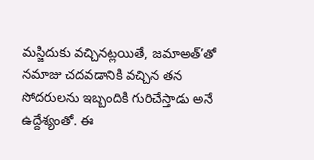మస్జిదుకు వచ్చినట్లయితే, జమాఅత్’తో నమాజు చదవడానికి వచ్చిన తన సోదరులను ఇబ్బందికి గురిచేస్తాడు అనే ఉద్దేశ్యంతో. ఈ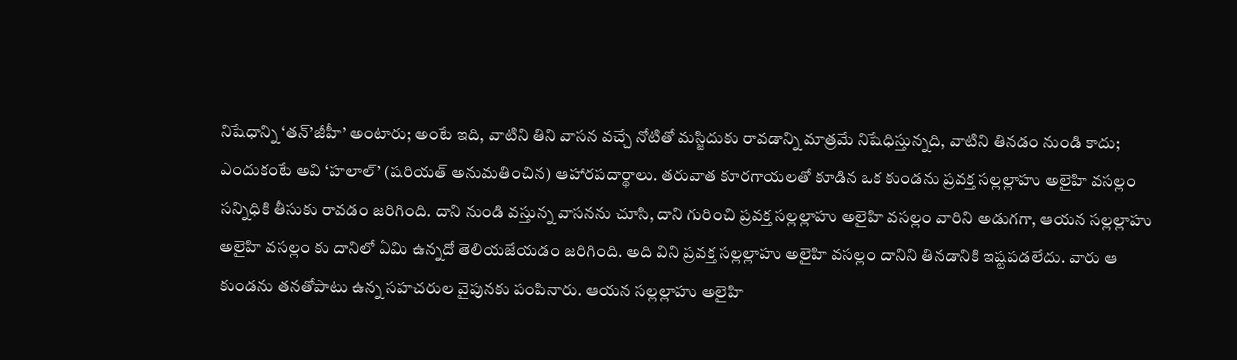నిషేధాన్ని ‘తన్’జీహీ’ అంటారు; అంటే ఇది, వాటిని తిని వాసన వచ్చే నోటితో మస్జిదుకు రావడాన్ని మాత్రమే నిషేధిస్తున్నది, వాటిని తినడం నుండి కాదు; ఎందుకంటే అవి ‘హలాల్’ (షరియత్ అనుమతించిన) ఆహారపదార్థాలు. తరువాత కూరగాయలతో కూడిన ఒక కుండను ప్రవక్త సల్లల్లాహు అలైహి వసల్లం సన్నిధికి తీసుకు రావడం జరిగింది. దాని నుండి వస్తున్న వాసనను చూసి, దాని గురించి ప్రవక్త సల్లల్లాహు అలైహి వసల్లం వారిని అడుగగా, ఆయన సల్లల్లాహు అలైహి వసల్లం కు దానిలో ఏమి ఉన్నదో తెలియజేయడం జరిగింది. అది విని ప్రవక్త సల్లల్లాహు అలైహి వసల్లం దానిని తినడానికి ఇష్టపడలేదు. వారు ఆ కుండను తనతోపాటు ఉన్న సహచరుల వైపునకు పంపినారు. ఆయన సల్లల్లాహు అలైహి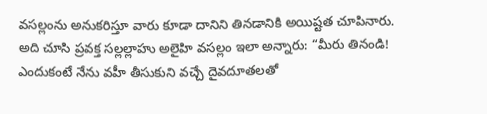వసల్లంను అనుకరిస్తూ వారు కూడా దానిని తినడానికి అయిష్టత చూపినారు. అది చూసి ప్రవక్త సల్లల్లాహు అలైహి వసల్లం ఇలా అన్నారు: “మీరు తినండి! ఎందుకంటే నేను వహీ తీసుకుని వచ్చే దైవదూతలతో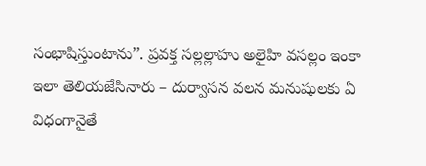సంభాషిస్తుంటాను”. ప్రవక్త సల్లల్లాహు అలైహి వసల్లం ఇంకా ఇలా తెలియజేసినారు – దుర్వాసన వలన మనుషులకు ఏ విధంగానైతే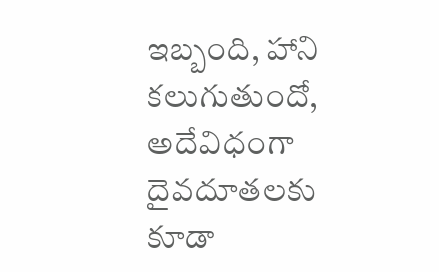ఇబ్బంది, హాని కలుగుతుందో, అదేవిధంగా దైవదూతలకు కూడా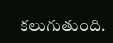కలుగుతుంది.